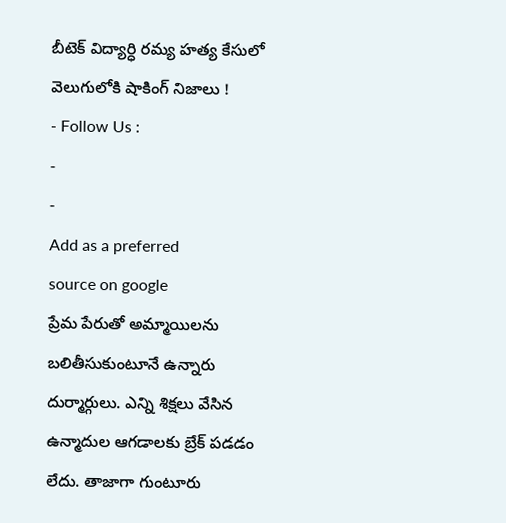బీటెక్ విద్యార్ధి రమ్య హత్య కేసులో వెలుగులోకి షాకింగ్ నిజాలు !
- Follow Us :
-
-
Add as a preferred
source on google
ప్రేమ పేరుతో అమ్మాయిలను బలితీసుకుంటూనే ఉన్నారు దుర్మార్గులు. ఎన్ని శిక్షలు వేసిన ఉన్మాదుల ఆగడాలకు బ్రేక్ పడడం లేదు. తాజాగా గుంటూరు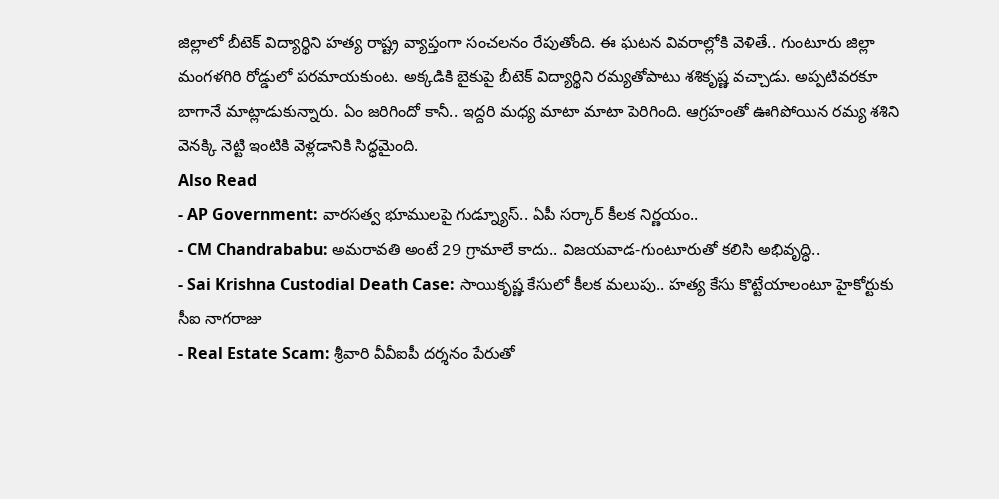జిల్లాలో బీటెక్ విద్యార్థిని హత్య రాష్ట్ర వ్యాప్తంగా సంచలనం రేపుతోంది. ఈ ఘటన వివరాల్లోకి వెళితే.. గుంటూరు జిల్లా మంగళగిరి రోడ్డులో పరమాయకుంట. అక్కడికి బైకుపై బీటెక్ విద్యార్థిని రమ్యతోపాటు శశికృష్ణ వచ్చాడు. అప్పటివరకూ బాగానే మాట్లాడుకున్నారు. ఏం జరిగిందో కానీ.. ఇద్దరి మధ్య మాటా మాటా పెరిగింది. ఆగ్రహంతో ఊగిపోయిన రమ్య శశిని వెనక్కి నెట్టి ఇంటికి వెళ్లడానికి సిద్ధమైంది.
Also Read
- AP Government: వారసత్వ భూములపై గుడ్న్యూస్.. ఏపీ సర్కార్ కీలక నిర్ణయం..
- CM Chandrababu: అమరావతి అంటే 29 గ్రామాలే కాదు.. విజయవాడ-గుంటూరుతో కలిసి అభివృద్ధి..
- Sai Krishna Custodial Death Case: సాయికృష్ణ కేసులో కీలక మలుపు.. హత్య కేసు కొట్టేయాలంటూ హైకోర్టుకు సీఐ నాగరాజు
- Real Estate Scam: శ్రీవారి వీవీఐపీ దర్శనం పేరుతో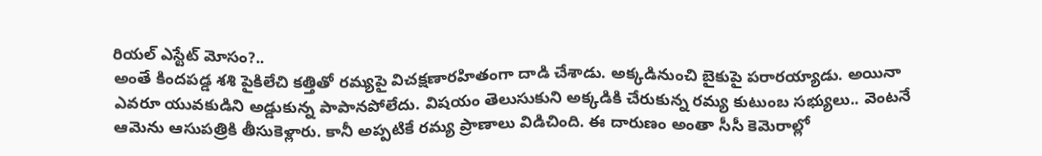రియల్ ఎస్టేట్ మోసం?..
అంతే కిందపడ్డ శశి పైకిలేచి కత్తితో రమ్యపై విచక్షణారహితంగా దాడి చేశాడు. అక్కడినుంచి బైకుపై పరారయ్యాడు. అయినా ఎవరూ యువకుడిని అడ్డుకున్న పాపానపోలేదు. విషయం తెలుసుకుని అక్కడికి చేరుకున్న రమ్య కుటుంబ సభ్యులు.. వెంటనే ఆమెను ఆసుపత్రికి తీసుకెళ్లారు. కానీ అప్పటికే రమ్య ప్రాణాలు విడిచింది. ఈ దారుణం అంతా సీసీ కెమెరాల్లో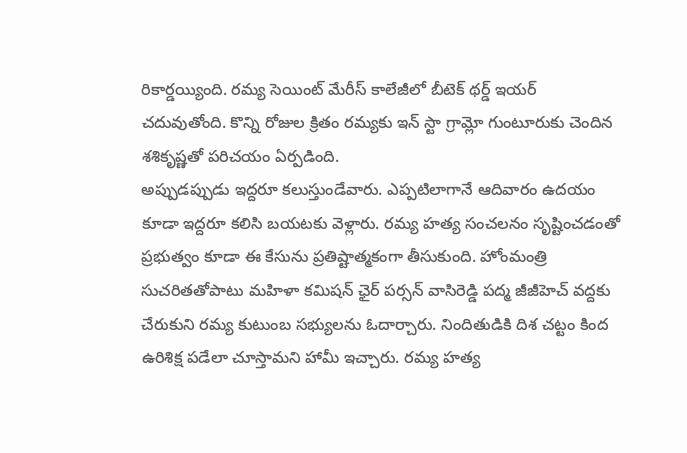రికార్డయ్యింది. రమ్య సెయింట్ మేరీస్ కాలేజీలో బీటెక్ థర్డ్ ఇయర్ చదువుతోంది. కొన్ని రోజుల క్రితం రమ్యకు ఇన్ స్టా గ్రామ్లో గుంటూరుకు చెందిన శశికృష్ణతో పరిచయం ఏర్పడింది.
అప్పుడప్పుడు ఇద్దరూ కలుస్తుండేవారు. ఎప్పటిలాగానే ఆదివారం ఉదయం కూడా ఇద్దరూ కలిసి బయటకు వెళ్లారు. రమ్య హత్య సంచలనం సృష్టించడంతో ప్రభుత్వం కూడా ఈ కేసును ప్రతిష్టాత్మకంగా తీసుకుంది. హోంమంత్రి సుచరితతోపాటు మహిళా కమిషన్ ఛైర్ పర్సన్ వాసిరెడ్డి పద్మ జీజీహెచ్ వద్దకు చేరుకుని రమ్య కుటుంబ సభ్యులను ఓదార్చారు. నిందితుడికి దిశ చట్టం కింద ఉరిశిక్ష పడేలా చూస్తామని హామీ ఇచ్చారు. రమ్య హత్య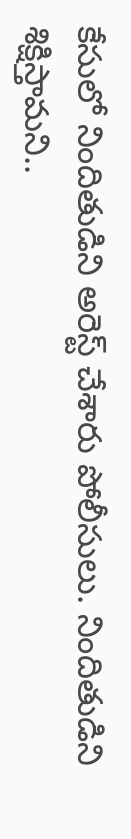కేసులో నిందితుడిని అరెస్ట్ చేశారు పోలీసులు. నిందితుడిని శిక్షిస్తామని..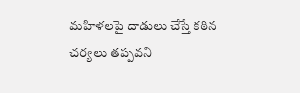మహిళలపై దాడులు చేస్తే కఠిన చర్యలు తప్పవని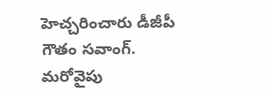హెచ్చరించారు డీజీపీ గౌతం సవాంగ్. మరోవైపు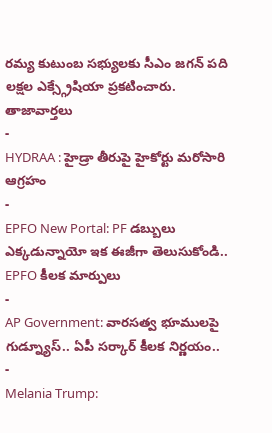రమ్య కుటుంబ సభ్యులకు సీఎం జగన్ పది లక్షల ఎక్స్గ్రేషియా ప్రకటించారు.
తాజావార్తలు
-
HYDRAA : హైడ్రా తీరుపై హైకోర్టు మరోసారి ఆగ్రహం
-
EPFO New Portal: PF డబ్బులు ఎక్కడున్నాయో ఇక ఈజీగా తెలుసుకోండి.. EPFO కీలక మార్పులు
-
AP Government: వారసత్వ భూములపై గుడ్న్యూస్.. ఏపీ సర్కార్ కీలక నిర్ణయం..
-
Melania Trump: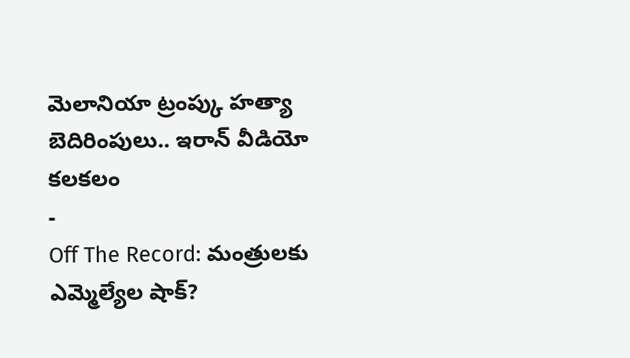మెలానియా ట్రంప్కు హత్యా బెదిరింపులు.. ఇరాన్ వీడియో కలకలం
-
Off The Record: మంత్రులకు ఎమ్మెల్యేల షాక్?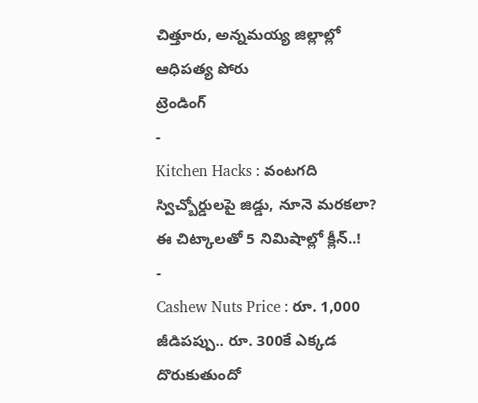చిత్తూరు, అన్నమయ్య జిల్లాల్లో ఆధిపత్య పోరు
ట్రెండింగ్
-
Kitchen Hacks : వంటగది స్విచ్బోర్డులపై జిడ్డు, నూనె మరకలా? ఈ చిట్కాలతో 5 నిమిషాల్లో క్లీన్..!
-
Cashew Nuts Price : రూ. 1,000 జీడిపప్పు.. రూ. 300కే ఎక్కడ దొరుకుతుందో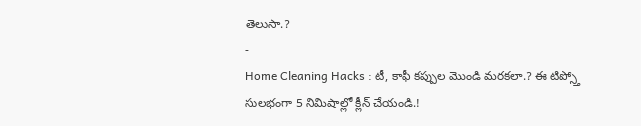తెలుసా.?
-
Home Cleaning Hacks : టీ, కాఫీ కప్పుల మొండి మరకలా.? ఈ టిప్స్తో సులభంగా 5 నిమిషాల్లో క్లీన్ చేయండి.!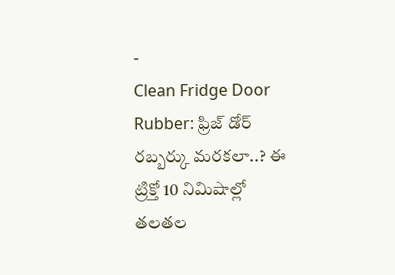-
Clean Fridge Door Rubber: ఫ్రిజ్ డోర్ రబ్బర్కు మరకలా..? ఈ ట్రిక్తో 10 నిమిషాల్లో తలతల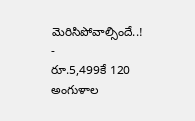మెరిసిపోవాల్సిందే..!
-
రూ.5,499కే 120 అంగుళాల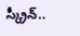స్క్రీన్..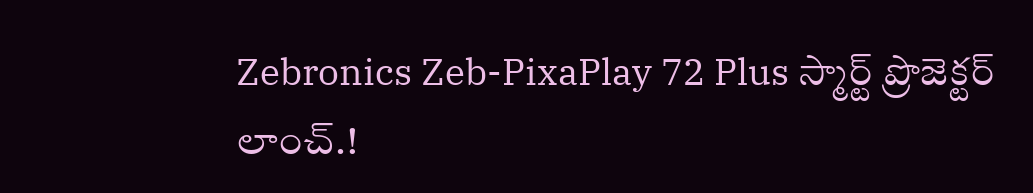Zebronics Zeb-PixaPlay 72 Plus స్మార్ట్ ప్రొజెక్టర్ లాంచ్.!